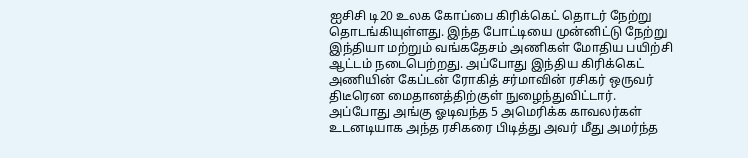ஐசிசி டி20 உலக கோப்பை கிரிக்கெட் தொடர் நேற்று தொடங்கியுள்ளது. இந்த போட்டியை முன்னிட்டு நேற்று இந்தியா மற்றும் வங்கதேசம் அணிகள் மோதிய பயிற்சி ஆட்டம் நடைபெற்றது. அப்போது இந்திய கிரிக்கெட் அணியின் கேப்டன் ரோகித் சர்மாவின் ரசிகர் ஒருவர் திடீரென மைதானத்திற்குள் நுழைந்துவிட்டார். அப்போது அங்கு ஓடிவந்த 5 அமெரிக்க காவலர்கள் உடனடியாக அந்த ரசிகரை பிடித்து அவர் மீது அமர்ந்த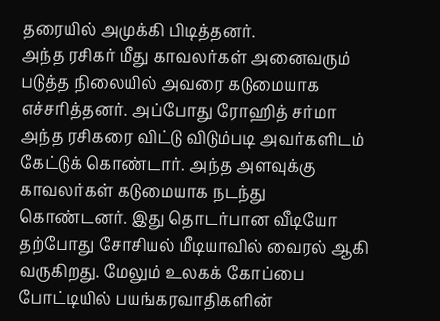தரையில் அமுக்கி பிடித்தனர்.
அந்த ரசிகர் மீது காவலர்கள் அனைவரும் படுத்த நிலையில் அவரை கடுமையாக எச்சரித்தனர். அப்போது ரோஹித் சர்மா அந்த ரசிகரை விட்டு விடும்படி அவர்களிடம் கேட்டுக் கொண்டார். அந்த அளவுக்கு காவலர்கள் கடுமையாக நடந்து கொண்டனர். இது தொடர்பான வீடியோ தற்போது சோசியல் மீடியாவில் வைரல் ஆகி வருகிறது. மேலும் உலகக் கோப்பை போட்டியில் பயங்கரவாதிகளின்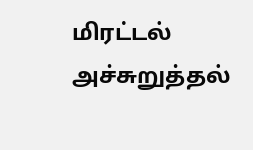மிரட்டல் அச்சுறுத்தல்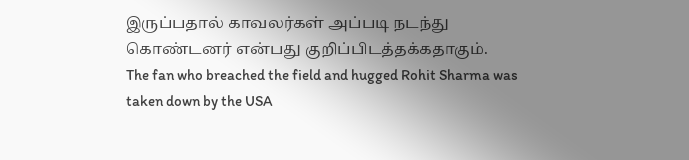இருப்பதால் காவலர்கள் அப்படி நடந்து கொண்டனர் என்பது குறிப்பிடத்தக்கதாகும்.
The fan who breached the field and hugged Rohit Sharma was taken down by the USA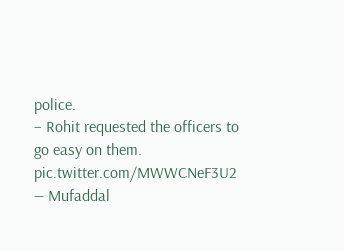police.
– Rohit requested the officers to go easy on them. pic.twitter.com/MWWCNeF3U2
— Mufaddal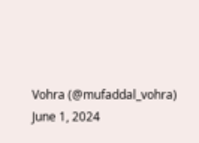Vohra (@mufaddal_vohra) June 1, 2024